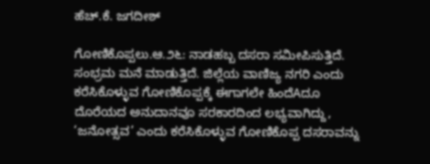ಹೆಚ್.ಕೆ. ಜಗದೀಶ್

ಗೋಣಿಕೊಪ್ಪಲು.ಆ.೨೬: ನಾಡಹಬ್ಬ ದಸರಾ ಸಮೀಪಿಸುತ್ತಿದೆ. ಸಂಭ್ರಮ ಮನೆ ಮಾಡುತ್ತಿದೆ. ಜಿಲ್ಲೆಯ ವಾಣಿಜ್ಯ ನಗರಿ ಎಂದು ಕರೆಸಿಕೊಳ್ಳುವ ಗೋಣಿಕೊಪ್ಪಕ್ಕೆ ಈಗಾಗಲೇ ಹಿಂದೆAದೂ ದೊರೆಯದ ಅನುದಾನವೂ ಸರಕಾರದಿಂದ ಲಭ್ಯವಾಗಿದ್ದು, ‘ಜನೋತ್ಸವ’ ಎಂದು ಕರೆಸಿಕೊಳ್ಳುವ ಗೋಣಿಕೊಪ್ಪ ದಸರಾವನ್ನು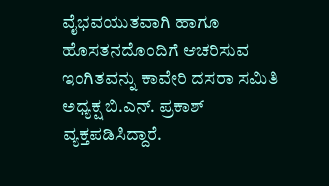ವೈಭವಯುತವಾಗಿ ಹಾಗೂ ಹೊಸತನದೊಂದಿಗೆ ಆಚರಿಸುವ ಇಂಗಿತವನ್ನು ಕಾವೇರಿ ದಸರಾ ಸಮಿತಿ ಅಧ್ಯಕ್ಷ ಬಿ.ಎನ್. ಪ್ರಕಾಶ್ ವ್ಯಕ್ತಪಡಿಸಿದ್ದಾರೆ.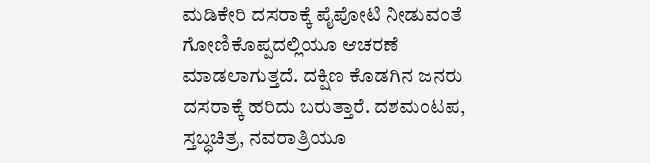ಮಡಿಕೇರಿ ದಸರಾಕ್ಕೆ ಪೈಪೋಟಿ ನೀಡುವಂತೆ ಗೋಣಿಕೊಪ್ಪದಲ್ಲಿಯೂ ಆಚರಣೆ ಮಾಡಲಾಗುತ್ತದೆ. ದಕ್ಷಿಣ ಕೊಡಗಿನ ಜನರು ದಸರಾಕ್ಕೆ ಹರಿದು ಬರುತ್ತಾರೆ. ದಶಮಂಟಪ, ಸ್ತಬ್ಧಚಿತ್ರ, ನವರಾತ್ರಿಯೂ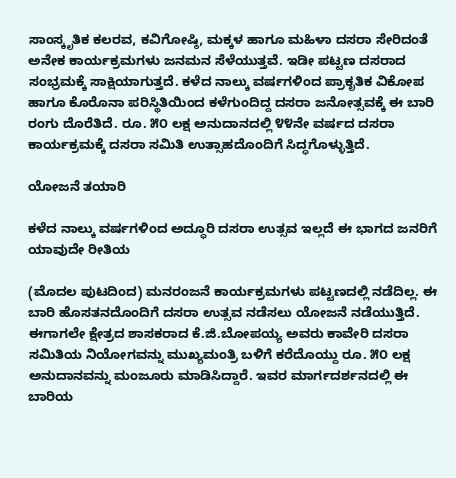ಸಾಂಸ್ಕೃತಿಕ ಕಲರವ, ಕವಿಗೋಷ್ಠಿ, ಮಕ್ಕಳ ಹಾಗೂ ಮಹಿಳಾ ದಸರಾ ಸೇರಿದಂತೆ ಅನೇಕ ಕಾರ್ಯಕ್ರಮಗಳು ಜನಮನ ಸೆಳೆಯುತ್ತವೆ. ಇಡೀ ಪಟ್ಟಣ ದಸರಾದ ಸಂಭ್ರಮಕ್ಕೆ ಸಾಕ್ಷಿಯಾಗುತ್ತದೆ. ಕಳೆದ ನಾಲ್ಕು ವರ್ಷಗಳಿಂದ ಪ್ರಾಕೃತಿಕ ವಿಕೋಪ ಹಾಗೂ ಕೊರೊನಾ ಪರಿಸ್ಥಿತಿಯಿಂದ ಕಳೆಗುಂದಿದ್ದ ದಸರಾ ಜನೋತ್ಸವಕ್ಕೆ ಈ ಬಾರಿ ರಂಗು ದೊರೆತಿದೆ. ರೂ. ೫೦ ಲಕ್ಷ ಅನುದಾನದಲ್ಲಿ ೪೪ನೇ ವರ್ಷದ ದಸರಾ ಕಾರ್ಯಕ್ರಮಕ್ಕೆ ದಸರಾ ಸಮಿತಿ ಉತ್ಸಾಹದೊಂದಿಗೆ ಸಿದ್ಧಗೊಳ್ಳುತ್ತಿದೆ.

ಯೋಜನೆ ತಯಾರಿ

ಕಳೆದ ನಾಲ್ಕು ವರ್ಷಗಳಿಂದ ಅದ್ಧೂರಿ ದಸರಾ ಉತ್ಸವ ಇಲ್ಲದೆ ಈ ಭಾಗದ ಜನರಿಗೆ ಯಾವುದೇ ರೀತಿಯ

(ಮೊದಲ ಪುಟದಿಂದ) ಮನರಂಜನೆ ಕಾರ್ಯಕ್ರಮಗಳು ಪಟ್ಟಣದಲ್ಲಿ ನಡೆದಿಲ್ಲ. ಈ ಬಾರಿ ಹೊಸತನದೊಂದಿಗೆ ದಸರಾ ಉತ್ಸವ ನಡೆಸಲು ಯೋಜನೆ ನಡೆಯುತ್ತಿದೆ. ಈಗಾಗಲೇ ಕ್ಷೇತ್ರದ ಶಾಸಕರಾದ ಕೆ.ಜಿ.ಬೋಪಯ್ಯ ಅವರು ಕಾವೇರಿ ದಸರಾ ಸಮಿತಿಯ ನಿಯೋಗವನ್ನು ಮುಖ್ಯಮಂತ್ರಿ ಬಳಿಗೆ ಕರೆದೊಯ್ದು ರೂ. ೫೦ ಲಕ್ಷ ಅನುದಾನವನ್ನು ಮಂಜೂರು ಮಾಡಿಸಿದ್ದಾರೆ. ಇವರ ಮಾರ್ಗದರ್ಶನದಲ್ಲಿ ಈ ಬಾರಿಯ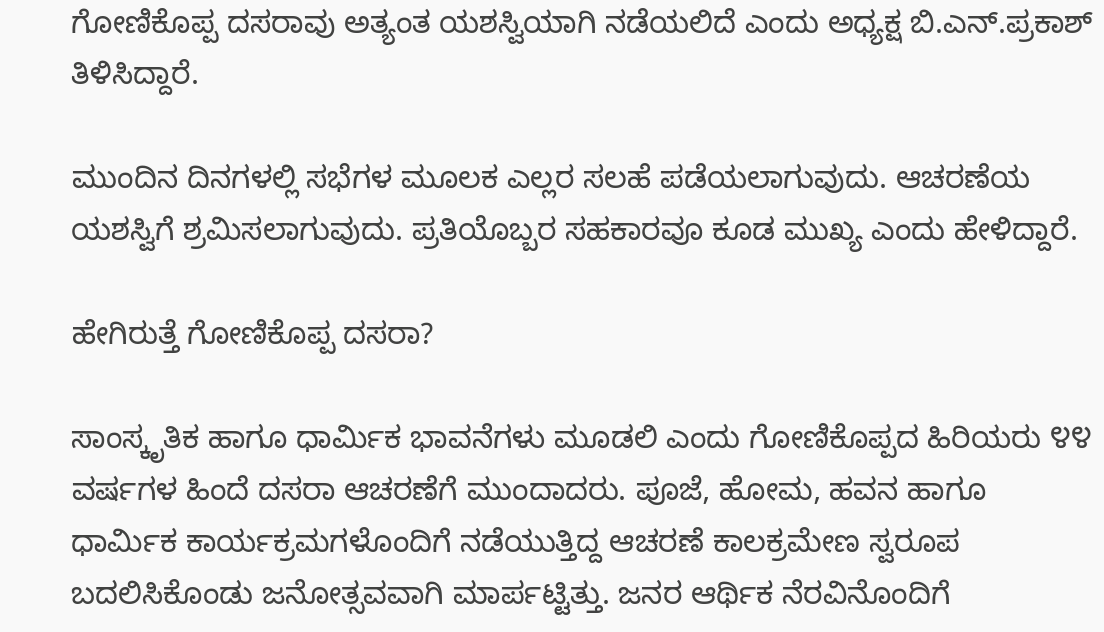ಗೋಣಿಕೊಪ್ಪ ದಸರಾವು ಅತ್ಯಂತ ಯಶಸ್ವಿಯಾಗಿ ನಡೆಯಲಿದೆ ಎಂದು ಅಧ್ಯಕ್ಷ ಬಿ.ಎನ್.ಪ್ರಕಾಶ್ ತಿಳಿಸಿದ್ದಾರೆ.

ಮುಂದಿನ ದಿನಗಳಲ್ಲಿ ಸಭೆಗಳ ಮೂಲಕ ಎಲ್ಲರ ಸಲಹೆ ಪಡೆಯಲಾಗುವುದು. ಆಚರಣೆಯ ಯಶಸ್ವಿಗೆ ಶ್ರಮಿಸಲಾಗುವುದು. ಪ್ರತಿಯೊಬ್ಬರ ಸಹಕಾರವೂ ಕೂಡ ಮುಖ್ಯ ಎಂದು ಹೇಳಿದ್ದಾರೆ.

ಹೇಗಿರುತ್ತೆ ಗೋಣಿಕೊಪ್ಪ ದಸರಾ?

ಸಾಂಸ್ಕೃತಿಕ ಹಾಗೂ ಧಾರ್ಮಿಕ ಭಾವನೆಗಳು ಮೂಡಲಿ ಎಂದು ಗೋಣಿಕೊಪ್ಪದ ಹಿರಿಯರು ೪೪ ವರ್ಷಗಳ ಹಿಂದೆ ದಸರಾ ಆಚರಣೆಗೆ ಮುಂದಾದರು. ಪೂಜೆ, ಹೋಮ, ಹವನ ಹಾಗೂ ಧಾರ್ಮಿಕ ಕಾರ್ಯಕ್ರಮಗಳೊಂದಿಗೆ ನಡೆಯುತ್ತಿದ್ದ ಆಚರಣೆ ಕಾಲಕ್ರಮೇಣ ಸ್ವರೂಪ ಬದಲಿಸಿಕೊಂಡು ಜನೋತ್ಸವವಾಗಿ ಮಾರ್ಪಟ್ಟಿತ್ತು. ಜನರ ಆರ್ಥಿಕ ನೆರವಿನೊಂದಿಗೆ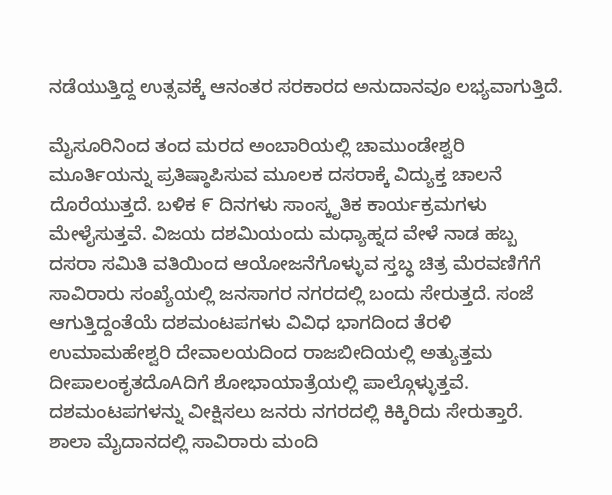ನಡೆಯುತ್ತಿದ್ದ ಉತ್ಸವಕ್ಕೆ ಆನಂತರ ಸರಕಾರದ ಅನುದಾನವೂ ಲಭ್ಯವಾಗುತ್ತಿದೆ.

ಮೈಸೂರಿನಿಂದ ತಂದ ಮರದ ಅಂಬಾರಿಯಲ್ಲಿ ಚಾಮುಂಡೇಶ್ವರಿ ಮೂರ್ತಿಯನ್ನು ಪ್ರತಿಷ್ಠಾಪಿಸುವ ಮೂಲಕ ದಸರಾಕ್ಕೆ ವಿದ್ಯುಕ್ತ ಚಾಲನೆ ದೊರೆಯುತ್ತದೆ. ಬಳಿಕ ೯ ದಿನಗಳು ಸಾಂಸ್ಕೃತಿಕ ಕಾರ್ಯಕ್ರಮಗಳು ಮೇಳೈಸುತ್ತವೆ. ವಿಜಯ ದಶಮಿಯಂದು ಮಧ್ಯಾಹ್ನದ ವೇಳೆ ನಾಡ ಹಬ್ಬ ದಸರಾ ಸಮಿತಿ ವತಿಯಿಂದ ಆಯೋಜನೆಗೊಳ್ಳುವ ಸ್ತಬ್ಧ ಚಿತ್ರ ಮೆರವಣಿಗೆಗೆ ಸಾವಿರಾರು ಸಂಖ್ಯೆಯಲ್ಲಿ ಜನಸಾಗರ ನಗರದಲ್ಲಿ ಬಂದು ಸೇರುತ್ತದೆ. ಸಂಜೆ ಆಗುತ್ತಿದ್ದಂತೆಯೆ ದಶಮಂಟಪಗಳು ವಿವಿಧ ಭಾಗದಿಂದ ತೆರಳಿ ಉಮಾಮಹೇಶ್ವರಿ ದೇವಾಲಯದಿಂದ ರಾಜಬೀದಿಯಲ್ಲಿ ಅತ್ಯುತ್ತಮ ದೀಪಾಲಂಕೃತದೊAದಿಗೆ ಶೋಭಾಯಾತ್ರೆಯಲ್ಲಿ ಪಾಲ್ಗೊಳ್ಳುತ್ತವೆ. ದಶಮಂಟಪಗಳನ್ನು ವೀಕ್ಷಿಸಲು ಜನರು ನಗರದಲ್ಲಿ ಕಿಕ್ಕಿರಿದು ಸೇರುತ್ತಾರೆ. ಶಾಲಾ ಮೈದಾನದಲ್ಲಿ ಸಾವಿರಾರು ಮಂದಿ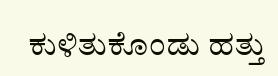ಕುಳಿತುಕೊಂಡು ಹತ್ತು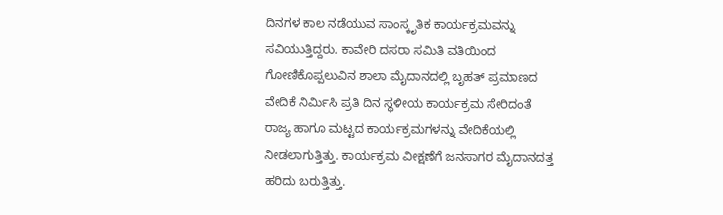ದಿನಗಳ ಕಾಲ ನಡೆಯುವ ಸಾಂಸ್ಕೃತಿಕ ಕಾರ್ಯಕ್ರಮವನ್ನು ಸವಿಯುತ್ತಿದ್ದರು. ಕಾವೇರಿ ದಸರಾ ಸಮಿತಿ ವತಿಯಿಂದ ಗೋಣಿಕೊಪ್ಪಲುವಿನ ಶಾಲಾ ಮೈದಾನದಲ್ಲಿ ಬೃಹತ್ ಪ್ರಮಾಣದ ವೇದಿಕೆ ನಿರ್ಮಿಸಿ ಪ್ರತಿ ದಿನ ಸ್ಥಳೀಯ ಕಾರ್ಯಕ್ರಮ ಸೇರಿದಂತೆ ರಾಜ್ಯ ಹಾಗೂ ಮಟ್ಟದ ಕಾರ್ಯಕ್ರಮಗಳನ್ನು ವೇದಿಕೆಯಲ್ಲಿ ನೀಡಲಾಗುತ್ತಿತ್ತು. ಕಾರ್ಯಕ್ರಮ ವೀಕ್ಷಣೆಗೆ ಜನಸಾಗರ ಮೈದಾನದತ್ತ ಹರಿದು ಬರುತ್ತಿತ್ತು.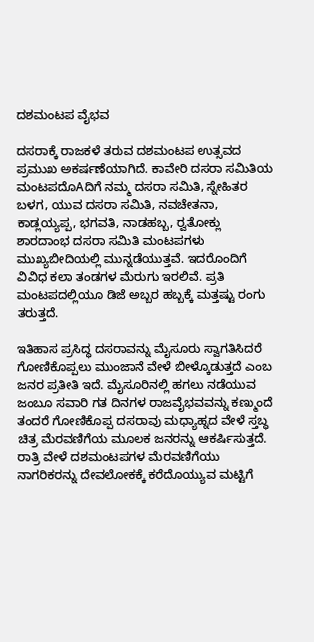ದಶಮಂಟಪ ವೈಭವ

ದಸರಾಕ್ಕೆ ರಾಜಕಳೆ ತರುವ ದಶಮಂಟಪ ಉತ್ಸವದ ಪ್ರಮುಖ ಅಕರ್ಷಣೆಯಾಗಿದೆ. ಕಾವೇರಿ ದಸರಾ ಸಮಿತಿಯ ಮಂಟಪದೊAದಿಗೆ ನಮ್ಮ ದಸರಾ ಸಮಿತಿ, ಸ್ನೇಹಿತರ ಬಳಗ, ಯುವ ದಸರಾ ಸಮಿತಿ, ನವಚೇತನಾ, ಕಾಡ್ಲಯ್ಯಪ್ಪ, ಭಗವತಿ, ನಾಡಹಬ್ಬ, ರ‍್ವತೋಕ್ಲು ಶಾರದಾಂಭ ದಸರಾ ಸಮಿತಿ ಮಂಟಪಗಳು ಮುಖ್ಯಬೀದಿಯಲ್ಲಿ ಮುನ್ನಡೆಯುತ್ತವೆ. ಇದರೊಂದಿಗೆ ವಿವಿಧ ಕಲಾ ತಂಡಗಳ ಮೆರುಗು ಇರಲಿವೆ. ಪ್ರತಿ ಮಂಟಪದಲ್ಲಿಯೂ ಡಿಜೆ ಅಬ್ಬರ ಹಬ್ಬಕ್ಕೆ ಮತ್ತಷ್ಟು ರಂಗು ತರುತ್ತದೆ.

ಇತಿಹಾಸ ಪ್ರಸಿದ್ಧ ದಸರಾವನ್ನು ಮೈಸೂರು ಸ್ವಾಗತಿಸಿದರೆ ಗೋಣಿಕೊಪ್ಪಲು ಮುಂಜಾನೆ ವೇಳೆ ಬೀಳ್ಕೊಡುತ್ತದೆ ಎಂಬ ಜನರ ಪ್ರತೀತಿ ಇದೆ. ಮೈಸೂರಿನಲ್ಲಿ ಹಗಲು ನಡೆಯುವ ಜಂಬೂ ಸವಾರಿ ಗತ ದಿನಗಳ ರಾಜವೈಭವವನ್ನು ಕಣ್ಮುಂದೆ ತಂದರೆ ಗೋಣಿಕೊಪ್ಪ ದಸರಾವು ಮಧ್ಯಾಹ್ನದ ವೇಳೆ ಸ್ತಬ್ಧ ಚಿತ್ರ ಮೆರವಣಿಗೆಯ ಮೂಲಕ ಜನರನ್ನು ಆಕರ್ಷಿಸುತ್ತದೆ. ರಾತ್ರಿ ವೇಳೆ ದಶಮಂಟಪಗಳ ಮೆರವಣಿಗೆಯು ನಾಗರಿಕರನ್ನು ದೇವಲೋಕಕ್ಕೆ ಕರೆದೊಯ್ಯುವ ಮಟ್ಟಿಗೆ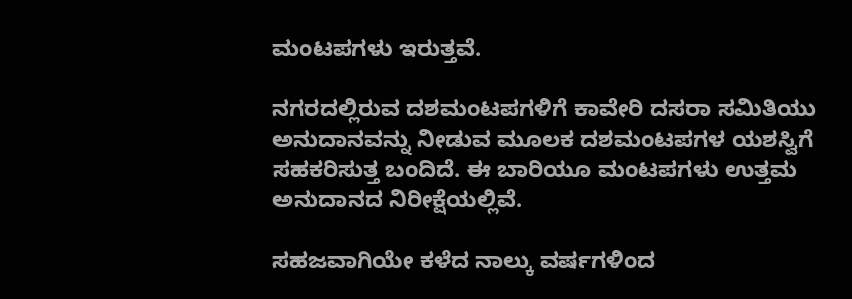ಮಂಟಪಗಳು ಇರುತ್ತವೆ.

ನಗರದಲ್ಲಿರುವ ದಶಮಂಟಪಗಳಿಗೆ ಕಾವೇರಿ ದಸರಾ ಸಮಿತಿಯು ಅನುದಾನವನ್ನು ನೀಡುವ ಮೂಲಕ ದಶಮಂಟಪಗಳ ಯಶಸ್ವಿಗೆ ಸಹಕರಿಸುತ್ತ ಬಂದಿದೆ. ಈ ಬಾರಿಯೂ ಮಂಟಪಗಳು ಉತ್ತಮ ಅನುದಾನದ ನಿರೀಕ್ಷೆಯಲ್ಲಿವೆ.

ಸಹಜವಾಗಿಯೇ ಕಳೆದ ನಾಲ್ಕು ವರ್ಷಗಳಿಂದ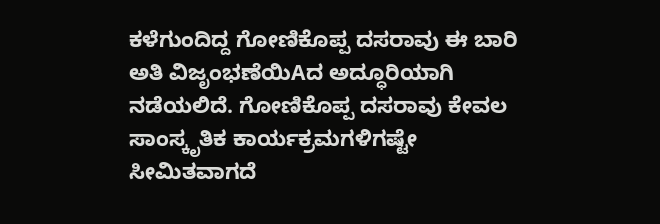ಕಳೆಗುಂದಿದ್ದ ಗೋಣಿಕೊಪ್ಪ ದಸರಾವು ಈ ಬಾರಿ ಅತಿ ವಿಜೃಂಭಣೆಯಿAದ ಅದ್ಧೂರಿಯಾಗಿ ನಡೆಯಲಿದೆ. ಗೋಣಿಕೊಪ್ಪ ದಸರಾವು ಕೇವಲ ಸಾಂಸ್ಕೃತಿಕ ಕಾರ್ಯಕ್ರಮಗಳಿಗಷ್ಟೇ ಸೀಮಿತವಾಗದೆ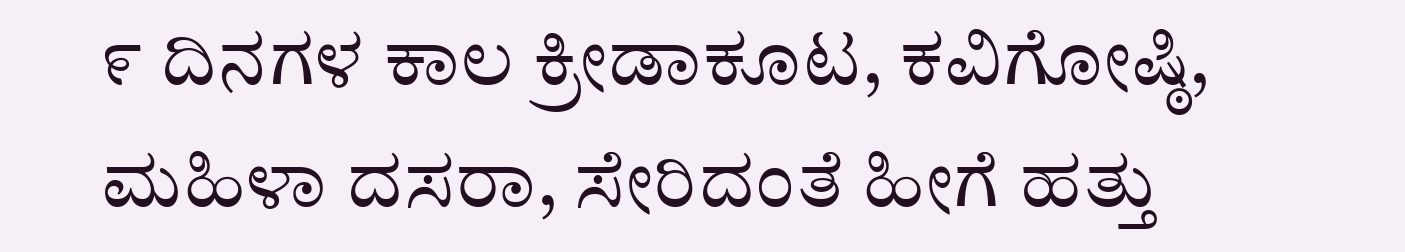೯ ದಿನಗಳ ಕಾಲ ಕ್ರೀಡಾಕೂಟ, ಕವಿಗೋಷ್ಠಿ, ಮಹಿಳಾ ದಸರಾ, ಸೇರಿದಂತೆ ಹೀಗೆ ಹತ್ತು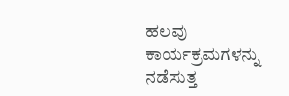ಹಲವು ಕಾರ್ಯಕ್ರಮಗಳನ್ನು ನಡೆಸುತ್ತ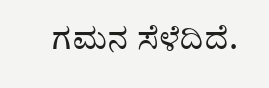ಗಮನ ಸೆಳೆದಿದೆ.